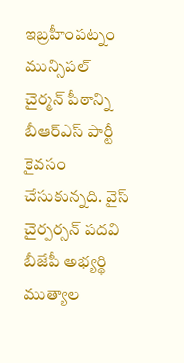ఇబ్రహీంపట్నం మున్సిపల్ చైర్మన్ పీఠాన్ని బీఆర్ఎస్ పార్టీ కైవసం చేసుకున్నది. వైస్ చైర్పర్సన్ పదవి బీజేపీ అభ్యర్థి ముత్యాల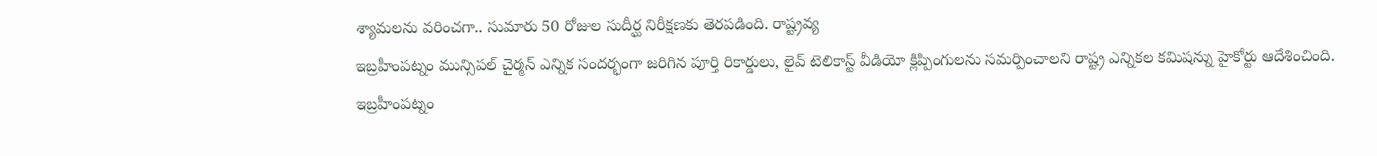శ్యామలను వరించగా.. సుమారు 50 రోజుల సుదీర్ఘ నిరీక్షణకు తెరపడింది. రాష్ట్రవ్య
ఇబ్రహీంపట్నం మున్సిపల్ చైర్మన్ ఎన్నిక సందర్భంగా జరిగిన పూర్తి రికార్డులు, లైవ్ టెలికాస్ట్ వీడియో క్లిప్పింగులను సమర్పించాలని రాష్ట్ర ఎన్నికల కమిషన్ను హైకోర్టు ఆదేశించింది.
ఇబ్రహీంపట్నం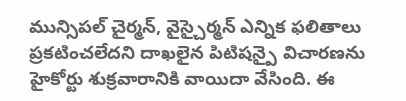మున్సిపల్ చైర్మన్, వైస్చైర్మన్ ఎన్నిక ఫలితాలు ప్రకటించలేదని దాఖలైన పిటిషన్పై విచారణను హైకోర్టు శుక్రవారానికి వాయిదా వేసింది. ఈ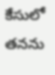కేసులో తనను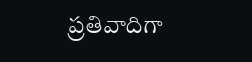ప్రతివాదిగా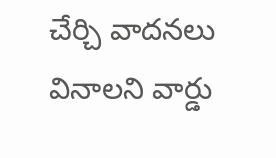చేర్చి వాదనలు వినాలని వార్డు